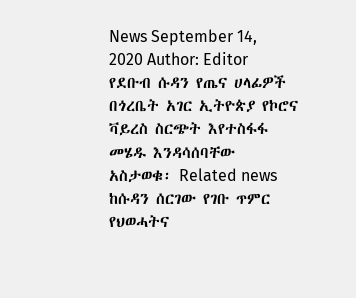News September 14, 2020 Author: Editor የደቡብ ሱዳን የጤና ሀላፊዎች በጎረቤት አገር ኢትዮጵያ የኮሮና ቫይረስ ስርጭት እየተስፋፋ መሄዱ እንዳሳሰባቸው አስታወቁ፡ Related news ከሱዳን ሰርገው የገቡ ጥምር የህወሓትና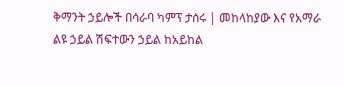ቅማንት ኃይሎች በሳራባ ካምፕ ታሰሩ | መከላከያው እና የአማራ ልዩ ኃይል ሽፍተውን ኃይል ከአይከል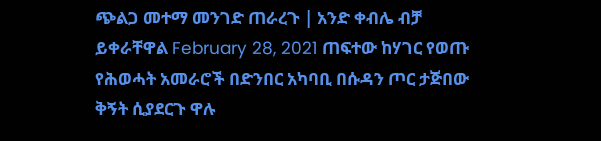ጭልጋ መተማ መንገድ ጠራረጉ | አንድ ቀብሌ ብቻ ይቀራቸዋል February 28, 2021 ጠፍተው ከሃገር የወጡ የሕወሓት አመራሮች በድንበር አካባቢ በሱዳን ጦር ታጅበው ቅኝት ሲያደርጉ ዋሉ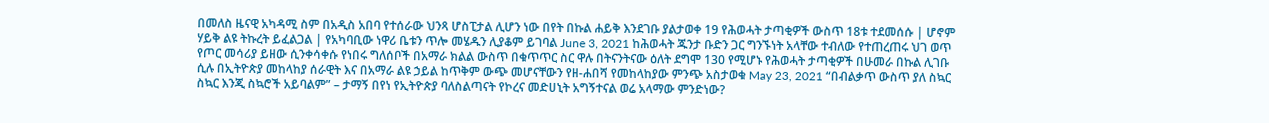በመለስ ዜናዊ አካዳሚ ስም በአዲስ አበባ የተሰራው ህንጻ ሆስፒታል ሊሆን ነው በየት በኩል ሐይቅ እንደገቡ ያልታወቀ 19 የሕወሓት ታጣቂዎች ውስጥ 18ቱ ተደመሰሱ | ሆኖም ሃይቅ ልዩ ትኩረት ይፈልጋል | የአካባቢው ነዋሪ ቤቱን ጥሎ መሄዱን ሊያቆም ይገባል June 3, 2021 ከሕወሓት ጁንታ ቡድን ጋር ግንኙነት አላቸው ተብለው የተጠረጠሩ ህገ ወጥ የጦር መሳሪያ ይዘው ሲንቀሳቀሱ የነበሩ ግለሰቦች በአማራ ክልል ውስጥ በቁጥጥር ስር ዋሉ በትናንትናው ዕለት ደግሞ 130 የሚሆኑ የሕወሓት ታጣቂዎች በሁመራ በኩል ሊገቡ ሲሉ በኢትዮጵያ መከላከያ ሰራዊት እና በአማራ ልዩ ኃይል ከጥቅም ውጭ መሆናቸውን የዘ-ሐበሻ የመከላከያው ምንጭ አስታወቁ May 23, 2021 “በብልቃጥ ውስጥ ያለ ስኳር ስኳር እንጂ ስኳሮች አይባልም” – ታማኝ በየነ የኢትዮጵያ ባለስልጣናት የኮረና መድሀኒት አግኝተናል ወሬ አላማው ምንድነው?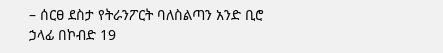– ሰርፀ ደስታ የትራንፖርት ባለስልጣን አንድ ቢሮ ኃላፊ በኮብድ 19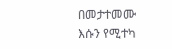በመታተመሙ እሱን የሚተካ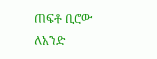ጠፍቶ ቢሮው ለአንድ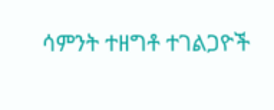ሳምንት ተዘግቶ ተገልጋዮች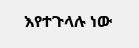እየተጉላሉ ነው